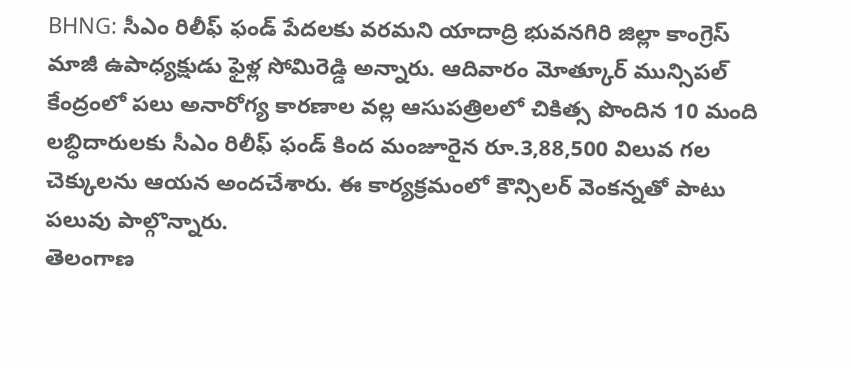BHNG: సీఎం రిలీఫ్ ఫండ్ పేదలకు వరమని యాదాద్రి భువనగిరి జిల్లా కాంగ్రెస్ మాజీ ఉపాధ్యక్షుడు ఫైళ్ల సోమిరెడ్డి అన్నారు. ఆదివారం మోత్కూర్ మున్సిపల్ కేంద్రంలో పలు అనారోగ్య కారణాల వల్ల ఆసుపత్రిలలో చికిత్స పొందిన 10 మంది లబ్ధిదారులకు సీఎం రిలీఫ్ ఫండ్ కింద మంజూరైన రూ.3,88,500 విలువ గల చెక్కులను ఆయన అందచేశారు. ఈ కార్యక్రమంలో కౌన్సిలర్ వెంకన్నతో పాటు పలువు పాల్గొన్నారు.
తెలంగాణ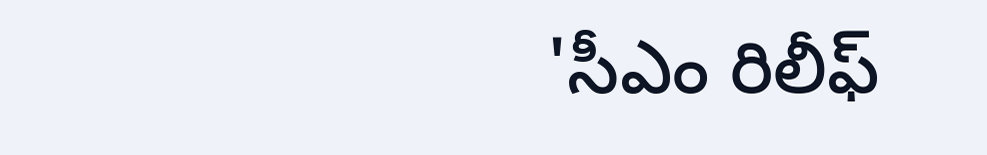'సీఎం రిలీఫ్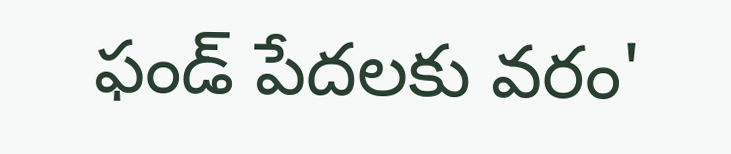ఫండ్ పేదలకు వరం'